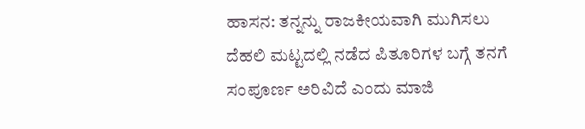ಹಾಸನ: ತನ್ನನ್ನು ರಾಜಕೀಯವಾಗಿ ಮುಗಿಸಲು ದೆಹಲಿ ಮಟ್ಟದಲ್ಲಿ ನಡೆದ ಪಿತೂರಿಗಳ ಬಗ್ಗೆ ತನಗೆ ಸಂಪೂರ್ಣ ಅರಿವಿದೆ ಎಂದು ಮಾಜಿ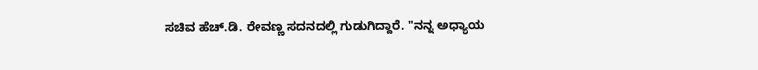ಸಚಿವ ಹೆಚ್.ಡಿ. ರೇವಣ್ಣ ಸದನದಲ್ಲಿ ಗುಡುಗಿದ್ದಾರೆ. "ನನ್ನ ಅಧ್ಯಾಯ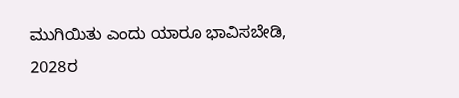ಮುಗಿಯಿತು ಎಂದು ಯಾರೂ ಭಾವಿಸಬೇಡಿ, 2028ರ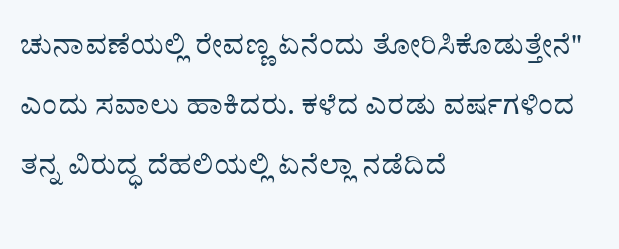ಚುನಾವಣೆಯಲ್ಲಿ ರೇವಣ್ಣ ಏನೆಂದು ತೋರಿಸಿಕೊಡುತ್ತೇನೆ" ಎಂದು ಸವಾಲು ಹಾಕಿದರು. ಕಳೆದ ಎರಡು ವರ್ಷಗಳಿಂದ ತನ್ನ ವಿರುದ್ಧ ದೆಹಲಿಯಲ್ಲಿ ಏನೆಲ್ಲಾ ನಡೆದಿದೆ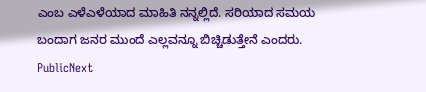ಎಂಬ ಎಳೆಎಳೆಯಾದ ಮಾಹಿತಿ ನನ್ನಲ್ಲಿದೆ. ಸರಿಯಾದ ಸಮಯ ಬಂದಾಗ ಜನರ ಮುಂದೆ ಎಲ್ಲವನ್ನೂ ಬಿಚ್ಚಿಡುತ್ತೇನೆ ಎಂದರು.
PublicNext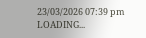23/03/2026 07:39 pm
LOADING...